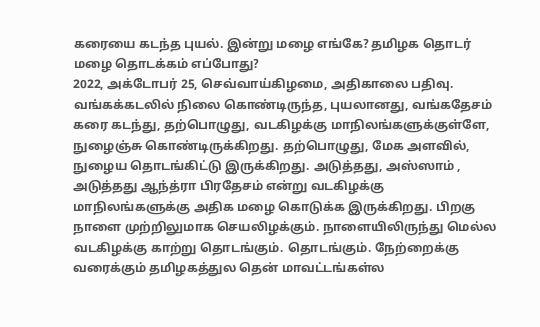கரையை கடந்த புயல். இன்று மழை எங்கே? தமிழக தொடர் மழை தொடக்கம் எப்போது?
2022, அக்டோபர் 25, செவ்வாய்கிழமை, அதிகாலை பதிவு. வங்கக்கடலில் நிலை கொண்டிருந்த, புயலானது, வங்கதேசம் கரை கடந்து, தற்பொழுது, வடகிழக்கு மாநிலங்களுக்குள்ளே, நுழைஞ்சு கொண்டிருக்கிறது. தற்பொழுது, மேக அளவில், நுழைய தொடங்கிட்டு இருக்கிறது. அடுத்தது, அஸ்ஸாம் , அடுத்தது ஆந்த்ரா பிரதேசம் என்று வடகிழக்கு மாநிலங்களுக்கு அதிக மழை கொடுக்க இருக்கிறது. பிறகு நாளை முற்றிலுமாக செயலிழக்கும். நாளையிலிருந்து மெல்ல வடகிழக்கு காற்று தொடங்கும். தொடங்கும். நேற்றைக்கு வரைக்கும் தமிழகத்துல தென் மாவட்டங்கள்ல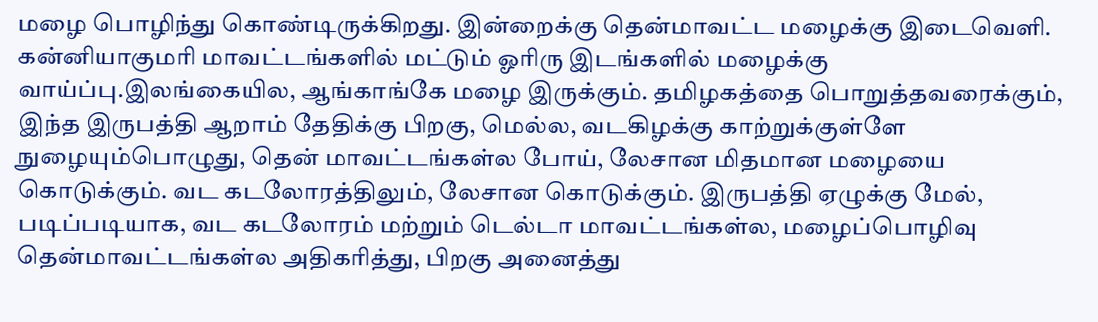மழை பொழிந்து கொண்டிருக்கிறது. இன்றைக்கு தென்மாவட்ட மழைக்கு இடைவெளி. கன்னியாகுமரி மாவட்டங்களில் மட்டும் ஓரிரு இடங்களில் மழைக்கு வாய்ப்பு.இலங்கையில, ஆங்காங்கே மழை இருக்கும். தமிழகத்தை பொறுத்தவரைக்கும், இந்த இருபத்தி ஆறாம் தேதிக்கு பிறகு, மெல்ல, வடகிழக்கு காற்றுக்குள்ளே நுழையும்பொழுது, தென் மாவட்டங்கள்ல போய், லேசான மிதமான மழையை கொடுக்கும். வட கடலோரத்திலும், லேசான கொடுக்கும். இருபத்தி ஏழுக்கு மேல், படிப்படியாக, வட கடலோரம் மற்றும் டெல்டா மாவட்டங்கள்ல, மழைப்பொழிவு தென்மாவட்டங்கள்ல அதிகரித்து, பிறகு அனைத்து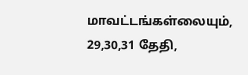மாவட்டங்கள்லையும், 29,30,31 தேதி,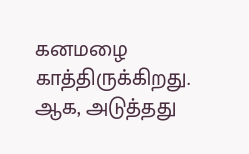கனமழை காத்திருக்கிறது. ஆக, அடுத்தது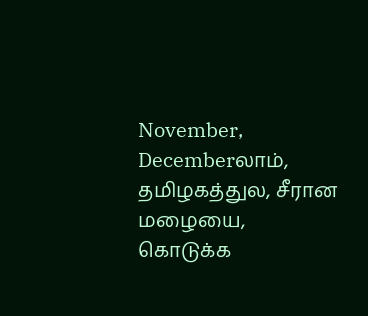November, Decemberலாம், தமிழகத்துல, சீரான மழையை, கொடுக்க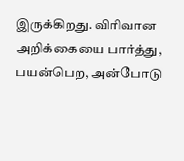இருக்கிறது. விரிவான அறிக்கையை பார்த்து, பயன்பெற, அன்போடு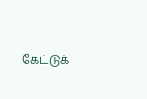கேட்டுக்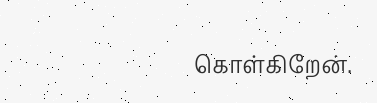கொள்கிறேன்.